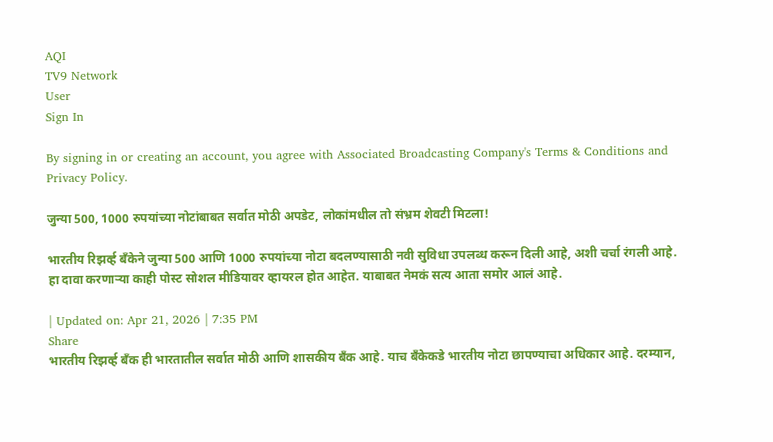AQI
TV9 Network
User
Sign In

By signing in or creating an account, you agree with Associated Broadcasting Company's Terms & Conditions and Privacy Policy.

जुन्या 500, 1000 रुपयांच्या नोटांबाबत सर्वात मोठी अपडेट, लोकांमधील तो संभ्रम शेवटी मिटला!

भारतीय रिझर्व्ह बँकेने जुन्या 500 आणि 1000 रुपयांच्या नोटा बदलण्यासाठी नवी सुविधा उपलब्ध करून दिली आहे, अशी चर्चा रंगली आहे. हा दावा करणाऱ्या काही पोस्ट सोशल मीडियावर व्हायरल होत आहेत. याबाबत नेमकं सत्य आता समोर आलं आहे.

| Updated on: Apr 21, 2026 | 7:35 PM
Share
भारतीय रिझर्व्ह बँक ही भारतातील सर्वात मोठी आणि शासकीय बँक आहे. याच बँकेकडे भारतीय नोटा छापण्याचा अधिकार आहे. दरम्यान,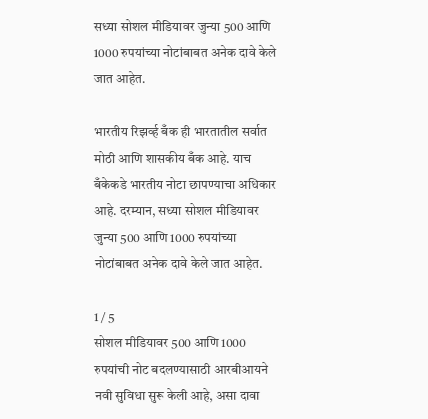सध्या सोशल मीडियावर जुन्या 500 आणि 1000 रुपयांच्या नोटांबाबत अनेक दावे केले जात आहेत.

भारतीय रिझर्व्ह बँक ही भारतातील सर्वात मोठी आणि शासकीय बँक आहे. याच बँकेकडे भारतीय नोटा छापण्याचा अधिकार आहे. दरम्यान, सध्या सोशल मीडियावर जुन्या 500 आणि 1000 रुपयांच्या नोटांबाबत अनेक दावे केले जात आहेत.

1 / 5
सोशल मीडियावर 500 आणि 1000 रुपयांची नोट बदलण्यासाठी आरबीआयने नवी सुविधा सुरू केली आहे, असा दावा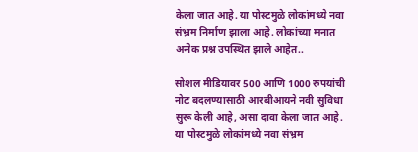केला जात आहे. या पोस्टमुळे लोकांमध्ये नवा संभ्रम निर्माण झाला आहे. लोकांच्या मनात अनेक प्रश्न उपस्थित झाले आहेत..

सोशल मीडियावर 500 आणि 1000 रुपयांची नोट बदलण्यासाठी आरबीआयने नवी सुविधा सुरू केली आहे, असा दावा केला जात आहे. या पोस्टमुळे लोकांमध्ये नवा संभ्रम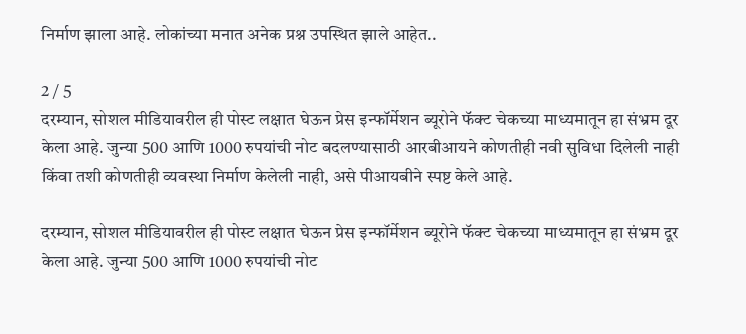निर्माण झाला आहे. लोकांच्या मनात अनेक प्रश्न उपस्थित झाले आहेत..

2 / 5
दरम्यान, सोशल मीडियावरील ही पोस्ट लक्षात घेऊन प्रेस इन्फॉर्मेशन ब्यूरोने फॅक्ट चेकच्या माध्यमातून हा संभ्रम दूर केला आहे. जुन्या 500 आणि 1000 रुपयांची नोट बदलण्यासाठी आरबीआयने कोणतीही नवी सुविधा दिलेली नाही किंवा तशी कोणतीही व्यवस्था निर्माण केलेली नाही, असे पीआयबीने स्पष्ट केले आहे.

दरम्यान, सोशल मीडियावरील ही पोस्ट लक्षात घेऊन प्रेस इन्फॉर्मेशन ब्यूरोने फॅक्ट चेकच्या माध्यमातून हा संभ्रम दूर केला आहे. जुन्या 500 आणि 1000 रुपयांची नोट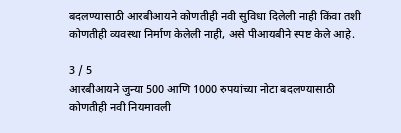बदलण्यासाठी आरबीआयने कोणतीही नवी सुविधा दिलेली नाही किंवा तशी कोणतीही व्यवस्था निर्माण केलेली नाही, असे पीआयबीने स्पष्ट केले आहे.

3 / 5
आरबीआयने जुन्या 500 आणि 1000 रुपयांच्या नोटा बदलण्यासाठी कोणतीही नवी नियमावली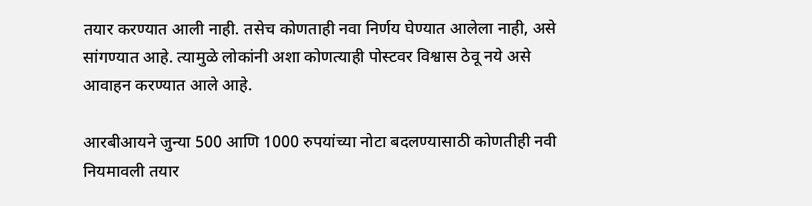तयार करण्यात आली नाही. तसेच कोणताही नवा निर्णय घेण्यात आलेला नाही, असे सांगण्यात आहे. त्यामुळे लोकांनी अशा कोणत्याही पोस्टवर विश्वास ठेवू नये असे आवाहन करण्यात आले आहे.

आरबीआयने जुन्या 500 आणि 1000 रुपयांच्या नोटा बदलण्यासाठी कोणतीही नवी नियमावली तयार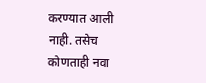करण्यात आली नाही. तसेच कोणताही नवा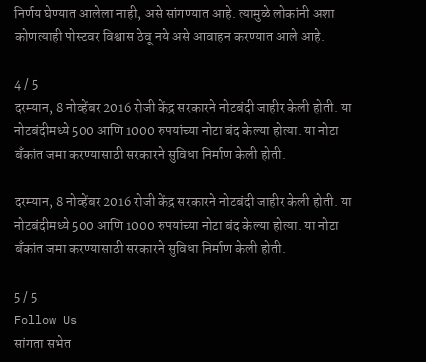निर्णय घेण्यात आलेला नाही, असे सांगण्यात आहे. त्यामुळे लोकांनी अशा कोणत्याही पोस्टवर विश्वास ठेवू नये असे आवाहन करण्यात आले आहे.

4 / 5
दरम्यान, 8 नोव्हेंबर 2016 रोजी केंद्र सरकारने नोटबंदी जाहीर केली होती. या नोटबंदीमध्ये 500 आणि 1000 रुपयांच्या नोटा बंद केल्या होत्या. या नोटा बँकांत जमा करण्यासाठी सरकारने सुविधा निर्माण केली होती.

दरम्यान, 8 नोव्हेंबर 2016 रोजी केंद्र सरकारने नोटबंदी जाहीर केली होती. या नोटबंदीमध्ये 500 आणि 1000 रुपयांच्या नोटा बंद केल्या होत्या. या नोटा बँकांत जमा करण्यासाठी सरकारने सुविधा निर्माण केली होती.

5 / 5
Follow Us
सांगता सभेत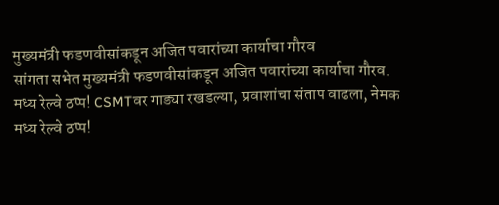मुख्यमंत्री फडणवीसांकडून अजित पवारांच्या कार्याचा गौरव
सांगता सभेत मुख्यमंत्री फडणवीसांकडून अजित पवारांच्या कार्याचा गौरव.
मध्य रेल्वे ठप्प! CSMTवर गाड्या रखडल्या, प्रवाशांचा संताप वाढला, नेमक
मध्य रेल्वे ठप्प!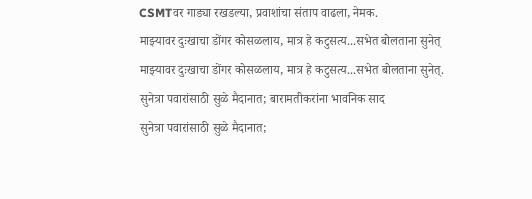CSMTवर गाड्या रखडल्या, प्रवाशांचा संताप वाढला, नेमक.
माझ्यावर दुःखाचा डोंगर कोसळलाय, मात्र हे कटुसत्य...सभेत बोलताना सुनेत्
माझ्यावर दुःखाचा डोंगर कोसळलाय, मात्र हे कटुसत्य...सभेत बोलताना सुनेत्.
सुनेत्रा पवारांसाठी सुळे मैदानात; बारामतीकरांना भावनिक साद
सुनेत्रा पवारांसाठी सुळे मैदानात;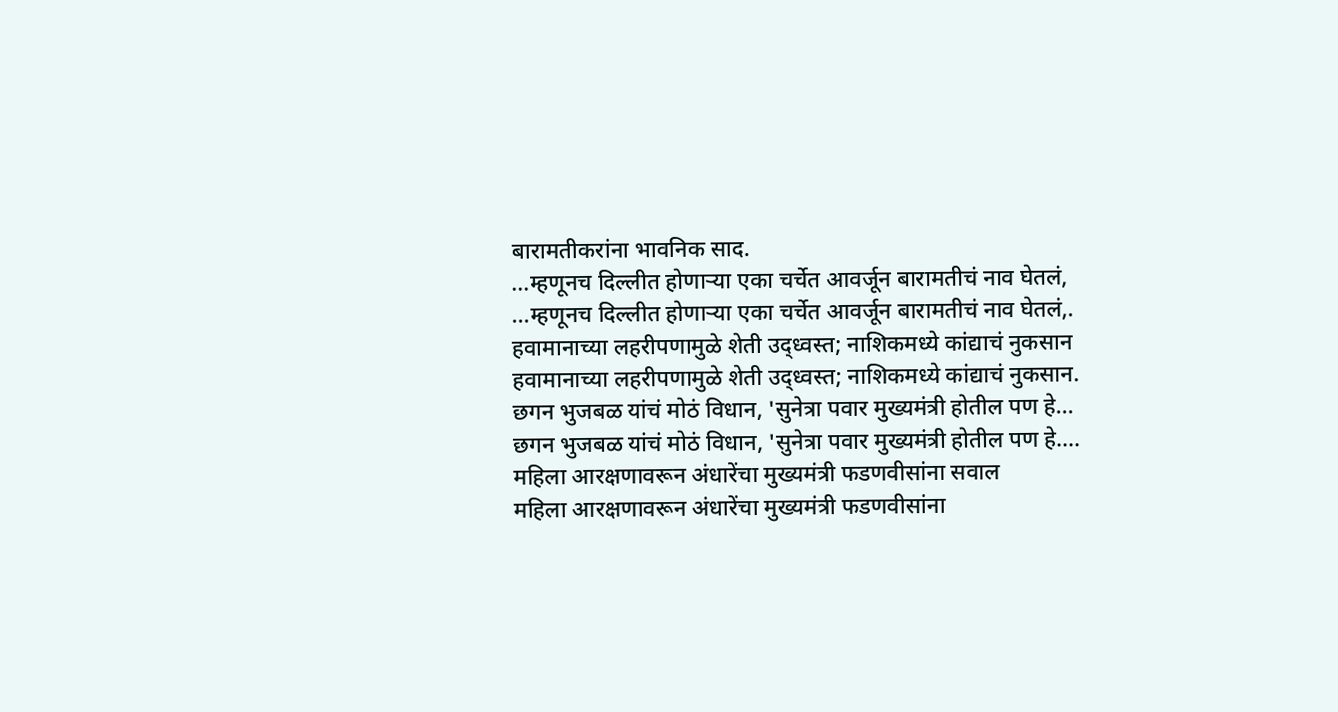बारामतीकरांना भावनिक साद.
...म्हणूनच दिल्लीत होणाऱ्या एका चर्चेत आवर्जून बारामतीचं नाव घेतलं,
...म्हणूनच दिल्लीत होणाऱ्या एका चर्चेत आवर्जून बारामतीचं नाव घेतलं,.
हवामानाच्या लहरीपणामुळे शेती उद्ध्वस्त; नाशिकमध्ये कांद्याचं नुकसान
हवामानाच्या लहरीपणामुळे शेती उद्ध्वस्त; नाशिकमध्ये कांद्याचं नुकसान.
छगन भुजबळ यांचं मोठं विधान, 'सुनेत्रा पवार मुख्यमंत्री होतील पण हे...
छगन भुजबळ यांचं मोठं विधान, 'सुनेत्रा पवार मुख्यमंत्री होतील पण हे....
महिला आरक्षणावरून अंधारेंचा मुख्यमंत्री फडणवीसांना सवाल
महिला आरक्षणावरून अंधारेंचा मुख्यमंत्री फडणवीसांना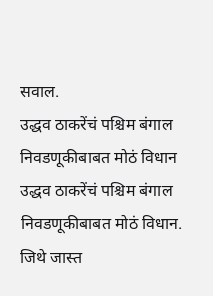सवाल.
उद्धव ठाकरेंचं पश्चिम बंगाल निवडणूकीबाबत मोठं विधान
उद्धव ठाकरेंचं पश्चिम बंगाल निवडणूकीबाबत मोठं विधान.
जिथे जास्त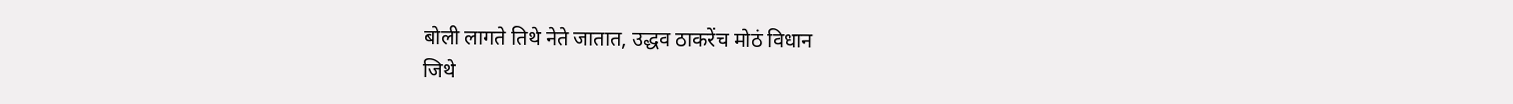बोली लागते तिथे नेते जातात, उद्धव ठाकरेंच मोठं विधान
जिथे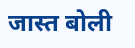जास्त बोली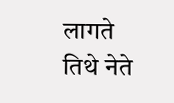लागते तिथे नेते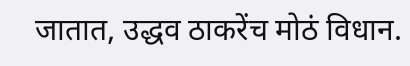जातात, उद्धव ठाकरेंच मोठं विधान.